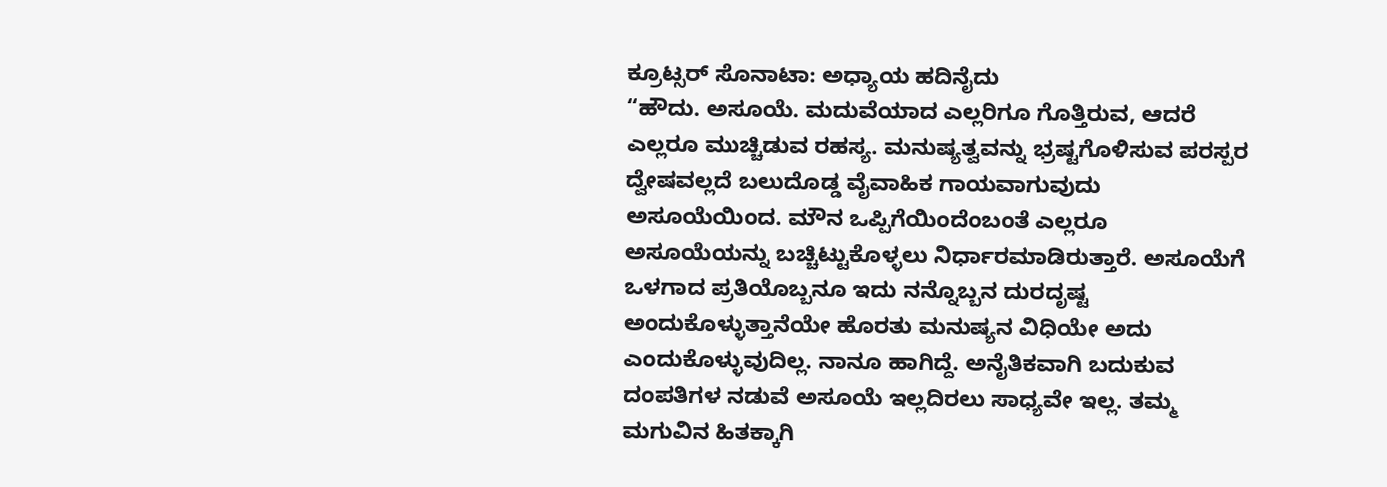ಕ್ರೂಟ್ಸರ್ ಸೊನಾಟಾ: ಅಧ್ಯಾಯ ಹದಿನೈದು
“ಹೌದು. ಅಸೂಯೆ. ಮದುವೆಯಾದ ಎಲ್ಲರಿಗೂ ಗೊತ್ತಿರುವ, ಆದರೆ ಎಲ್ಲರೂ ಮುಚ್ಚಿಡುವ ರಹಸ್ಯ. ಮನುಷ್ಯತ್ವವನ್ನು ಭ್ರಷ್ಟಗೊಳಿಸುವ ಪರಸ್ಪರ ದ್ವೇಷವಲ್ಲದೆ ಬಲುದೊಡ್ಡ ವೈವಾಹಿಕ ಗಾಯವಾಗುವುದು ಅಸೂಯೆಯಿಂದ. ಮೌನ ಒಪ್ಪಿಗೆಯಿಂದೆಂಬಂತೆ ಎಲ್ಲರೂ ಅಸೂಯೆಯನ್ನು ಬಚ್ಚಿಟ್ಟುಕೊಳ್ಳಲು ನಿರ್ಧಾರಮಾಡಿರುತ್ತಾರೆ. ಅಸೂಯೆಗೆ ಒಳಗಾದ ಪ್ರತಿಯೊಬ್ಬನೂ ಇದು ನನ್ನೊಬ್ಬನ ದುರದೃಷ್ಟ ಅಂದುಕೊಳ್ಳುತ್ತಾನೆಯೇ ಹೊರತು ಮನುಷ್ಯನ ವಿಧಿಯೇ ಅದು ಎಂದುಕೊಳ್ಳುವುದಿಲ್ಲ. ನಾನೂ ಹಾಗಿದ್ದೆ. ಅನೈತಿಕವಾಗಿ ಬದುಕುವ ದಂಪತಿಗಳ ನಡುವೆ ಅಸೂಯೆ ಇಲ್ಲದಿರಲು ಸಾಧ್ಯವೇ ಇಲ್ಲ. ತಮ್ಮ ಮಗುವಿನ ಹಿತಕ್ಕಾಗಿ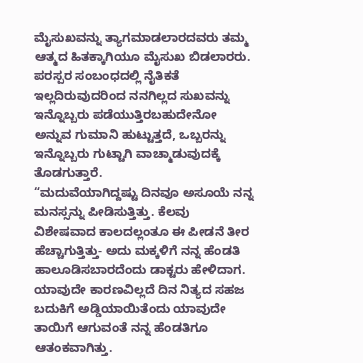ಮೈಸುಖವನ್ನು ತ್ಯಾಗಮಾಡಲಾರದವರು ತಮ್ಮ ಆತ್ಮದ ಹಿತಕ್ಕಾಗಿಯೂ ಮೈಸುಖ ಬಿಡಲಾರರು. ಪರಸ್ಪರ ಸಂಬಂಧದಲ್ಲಿ ನೈತಿಕತೆ ಇಲ್ಲದಿರುವುದರಿಂದ ನನಗಿಲ್ಲದ ಸುಖವನ್ನು ಇನ್ನೊಬ್ಬರು ಪಡೆಯುತ್ತಿರಬಹುದೇನೋ ಅನ್ನುವ ಗುಮಾನಿ ಹುಟ್ಟುತ್ತದೆ, ಒಬ್ಬರನ್ನು ಇನ್ನೊಬ್ಬರು ಗುಟ್ಟಾಗಿ ವಾಚ್ಮಾಡುವುದಕ್ಕೆ ತೊಡಗುತ್ತಾರೆ.
“ಮದುವೆಯಾಗಿದ್ದಷ್ಟು ದಿನವೂ ಅಸೂಯೆ ನನ್ನ ಮನಸ್ಸನ್ನು ಪೀಡಿಸುತ್ತಿತ್ತು. ಕೆಲವು ವಿಶೇಷವಾದ ಕಾಲದಲ್ಲಂತೂ ಈ ಪೀಡನೆ ತೀರ ಹೆಚ್ಚಾಗುತ್ತಿತ್ತು- ಅದು ಮಕ್ಕಳಿಗೆ ನನ್ನ ಹೆಂಡತಿ ಹಾಲೂಡಿಸಬಾರದೆಂದು ಡಾಕ್ಟರು ಹೇಳಿದಾಗ. ಯಾವುದೇ ಕಾರಣವಿಲ್ಲದೆ ದಿನ ನಿತ್ಯದ ಸಹಜ ಬದುಕಿಗೆ ಅಡ್ಡಿಯಾಯಿತೆಂದು ಯಾವುದೇ ತಾಯಿಗೆ ಆಗುವಂತೆ ನನ್ನ ಹೆಂಡತಿಗೂ ಆತಂಕವಾಗಿತ್ತು.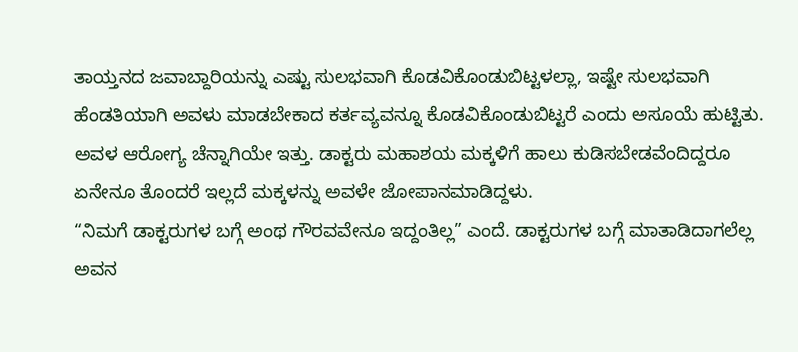ತಾಯ್ತನದ ಜವಾಬ್ದಾರಿಯನ್ನು ಎಷ್ಟು ಸುಲಭವಾಗಿ ಕೊಡವಿಕೊಂಡುಬಿಟ್ಟಳಲ್ಲಾ, ಇಷ್ಟೇ ಸುಲಭವಾಗಿ ಹೆಂಡತಿಯಾಗಿ ಅವಳು ಮಾಡಬೇಕಾದ ಕರ್ತವ್ಯವನ್ನೂ ಕೊಡವಿಕೊಂಡುಬಿಟ್ಟರೆ ಎಂದು ಅಸೂಯೆ ಹುಟ್ಟಿತು. ಅವಳ ಆರೋಗ್ಯ ಚೆನ್ನಾಗಿಯೇ ಇತ್ತು. ಡಾಕ್ಟರು ಮಹಾಶಯ ಮಕ್ಕಳಿಗೆ ಹಾಲು ಕುಡಿಸಬೇಡವೆಂದಿದ್ದರೂ ಏನೇನೂ ತೊಂದರೆ ಇಲ್ಲದೆ ಮಕ್ಕಳನ್ನು ಅವಳೇ ಜೋಪಾನಮಾಡಿದ್ದಳು.
“ನಿಮಗೆ ಡಾಕ್ಟರುಗಳ ಬಗ್ಗೆ ಅಂಥ ಗೌರವವೇನೂ ಇದ್ದಂತಿಲ್ಲ” ಎಂದೆ. ಡಾಕ್ಟರುಗಳ ಬಗ್ಗೆ ಮಾತಾಡಿದಾಗಲೆಲ್ಲ ಅವನ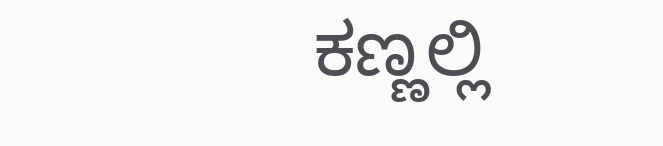ಕಣ್ಣಲ್ಲಿ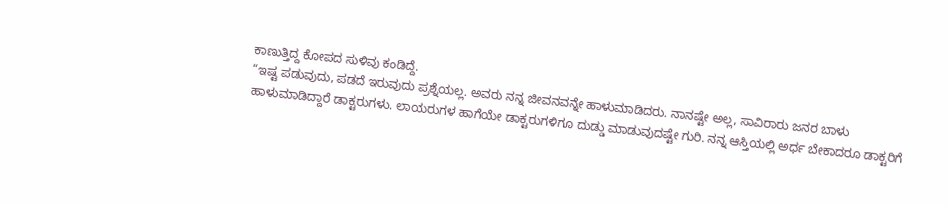ಕಾಣುತ್ತಿದ್ದ ಕೋಪದ ಸುಳಿವು ಕಂಡಿದ್ದೆ.
“ಇಷ್ಟ ಪಡುವುದು, ಪಡದೆ ಇರುವುದು ಪ್ರಶ್ನೆಯಲ್ಲ. ಅವರು ನನ್ನ ಜೀವನವನ್ನೇ ಹಾಳುಮಾಡಿದರು. ನಾನಷ್ಟೇ ಅಲ್ಲ, ಸಾವಿರಾರು ಜನರ ಬಾಳು ಹಾಳುಮಾಡಿದ್ದಾರೆ ಡಾಕ್ಟರುಗಳು. ಲಾಯರುಗಳ ಹಾಗೆಯೇ ಡಾಕ್ಟರುಗಳಿಗೂ ದುಡ್ಡು ಮಾಡುವುದಷ್ಟೇ ಗುರಿ. ನನ್ನ ಆಸ್ತಿಯಲ್ಲಿ ಅರ್ಧ ಬೇಕಾದರೂ ಡಾಕ್ಟರಿಗೆ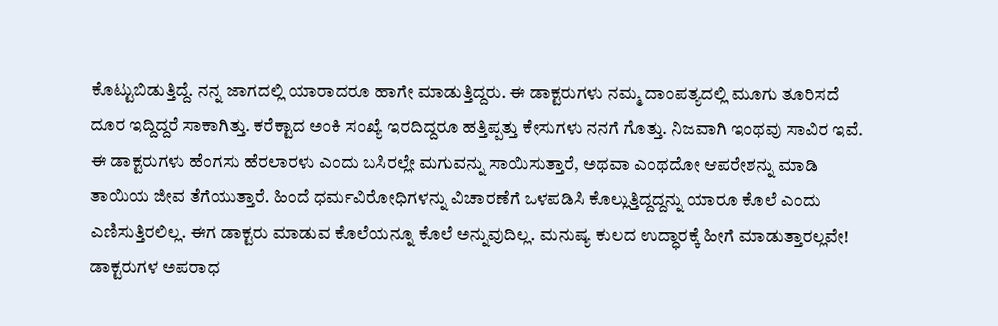ಕೊಟ್ಟುಬಿಡುತ್ತಿದ್ದೆ. ನನ್ನ ಜಾಗದಲ್ಲಿ ಯಾರಾದರೂ ಹಾಗೇ ಮಾಡುತ್ತಿದ್ದರು. ಈ ಡಾಕ್ಟರುಗಳು ನಮ್ಮ ದಾಂಪತ್ಯದಲ್ಲಿ ಮೂಗು ತೂರಿಸದೆ ದೂರ ಇದ್ದಿದ್ದರೆ ಸಾಕಾಗಿತ್ತು. ಕರೆಕ್ಟಾದ ಅಂಕಿ ಸಂಖ್ಯೆ ಇರದಿದ್ದರೂ ಹತ್ತಿಪ್ಪತ್ತು ಕೇಸುಗಳು ನನಗೆ ಗೊತ್ತು. ನಿಜವಾಗಿ ಇಂಥವು ಸಾವಿರ ಇವೆ. ಈ ಡಾಕ್ಟರುಗಳು ಹೆಂಗಸು ಹೆರಲಾರಳು ಎಂದು ಬಸಿರಲ್ಲೇ ಮಗುವನ್ನು ಸಾಯಿಸುತ್ತಾರೆ, ಅಥವಾ ಎಂಥದೋ ಆಪರೇಶನ್ನು ಮಾಡಿ ತಾಯಿಯ ಜೀವ ತೆಗೆಯುತ್ತಾರೆ. ಹಿಂದೆ ಧರ್ಮವಿರೋಧಿಗಳನ್ನು ವಿಚಾರಣೆಗೆ ಒಳಪಡಿಸಿ ಕೊಲ್ಲುತ್ತಿದ್ದದ್ದನ್ನು ಯಾರೂ ಕೊಲೆ ಎಂದು ಎಣಿಸುತ್ತಿರಲಿಲ್ಲ. ಈಗ ಡಾಕ್ಟರು ಮಾಡುವ ಕೊಲೆಯನ್ನೂ ಕೊಲೆ ಅನ್ನುವುದಿಲ್ಲ. ಮನುಷ್ಯ ಕುಲದ ಉದ್ಧಾರಕ್ಕೆ ಹೀಗೆ ಮಾಡುತ್ತಾರಲ್ಲವೇ! ಡಾಕ್ಟರುಗಳ ಅಪರಾಧ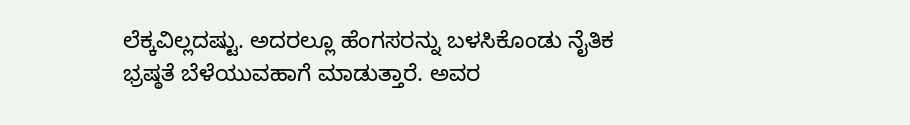ಲೆಕ್ಕವಿಲ್ಲದಷ್ಟು. ಅದರಲ್ಲೂ ಹೆಂಗಸರನ್ನು ಬಳಸಿಕೊಂಡು ನೈತಿಕ ಭ್ರಷ್ಠತೆ ಬೆಳೆಯುವಹಾಗೆ ಮಾಡುತ್ತಾರೆ. ಅವರ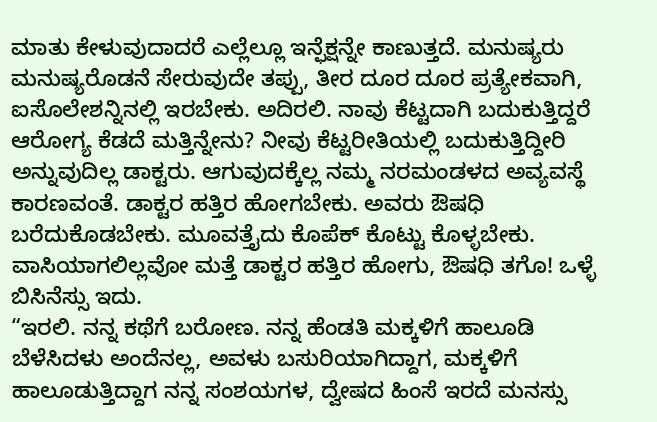ಮಾತು ಕೇಳುವುದಾದರೆ ಎಲ್ಲೆಲ್ಲೂ ಇನ್ಫೆಕ್ಷನ್ನೇ ಕಾಣುತ್ತದೆ. ಮನುಷ್ಯರು ಮನುಷ್ಯರೊಡನೆ ಸೇರುವುದೇ ತಪ್ಪು, ತೀರ ದೂರ ದೂರ ಪ್ರತ್ಯೇಕವಾಗಿ, ಐಸೊಲೇಶನ್ನಿನಲ್ಲಿ ಇರಬೇಕು. ಅದಿರಲಿ. ನಾವು ಕೆಟ್ಟದಾಗಿ ಬದುಕುತ್ತಿದ್ದರೆ ಆರೋಗ್ಯ ಕೆಡದೆ ಮತ್ತಿನ್ನೇನು? ನೀವು ಕೆಟ್ಟರೀತಿಯಲ್ಲಿ ಬದುಕುತ್ತಿದ್ದೀರಿ ಅನ್ನುವುದಿಲ್ಲ ಡಾಕ್ಟರು. ಆಗುವುದಕ್ಕೆಲ್ಲ ನಮ್ಮ ನರಮಂಡಳದ ಅವ್ಯವಸ್ಥೆ ಕಾರಣವಂತೆ. ಡಾಕ್ಟರ ಹತ್ತಿರ ಹೋಗಬೇಕು. ಅವರು ಔಷಧಿ ಬರೆದುಕೊಡಬೇಕು. ಮೂವತ್ತೈದು ಕೊಪೆಕ್ ಕೊಟ್ಟು ಕೊಳ್ಳಬೇಕು. ವಾಸಿಯಾಗಲಿಲ್ಲವೋ ಮತ್ತೆ ಡಾಕ್ಟರ ಹತ್ತಿರ ಹೋಗು, ಔಷಧಿ ತಗೊ! ಒಳ್ಳೆ ಬಿಸಿನೆಸ್ಸು ಇದು.
“ಇರಲಿ. ನನ್ನ ಕಥೆಗೆ ಬರೋಣ. ನನ್ನ ಹೆಂಡತಿ ಮಕ್ಕಳಿಗೆ ಹಾಲೂಡಿ ಬೆಳೆಸಿದಳು ಅಂದೆನಲ್ಲ, ಅವಳು ಬಸುರಿಯಾಗಿದ್ದಾಗ, ಮಕ್ಕಳಿಗೆ ಹಾಲೂಡುತ್ತಿದ್ದಾಗ ನನ್ನ ಸಂಶಯಗಳ, ದ್ವೇಷದ ಹಿಂಸೆ ಇರದೆ ಮನಸ್ಸು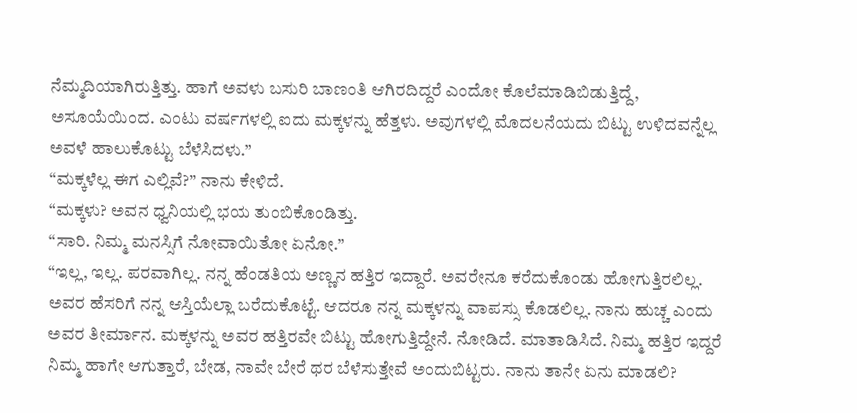ನೆಮ್ಮದಿಯಾಗಿರುತ್ತಿತ್ತು. ಹಾಗೆ ಅವಳು ಬಸುರಿ ಬಾಣಂತಿ ಆಗಿರದಿದ್ದರೆ ಎಂದೋ ಕೊಲೆಮಾಡಿಬಿಡುತ್ತಿದ್ದೆ, ಅಸೂಯೆಯಿಂದ. ಎಂಟು ವರ್ಷಗಳಲ್ಲಿ ಐದು ಮಕ್ಕಳನ್ನು ಹೆತ್ತಳು. ಅವುಗಳಲ್ಲಿ ಮೊದಲನೆಯದು ಬಿಟ್ಟು ಉಳಿದವನ್ನೆಲ್ಲ ಅವಳೆ ಹಾಲುಕೊಟ್ಟು ಬೆಳೆಸಿದಳು.”
“ಮಕ್ಕಳೆಲ್ಲ ಈಗ ಎಲ್ಲಿವೆ?” ನಾನು ಕೇಳಿದೆ.
“ಮಕ್ಕಳು? ಅವನ ಧ್ವನಿಯಲ್ಲಿ ಭಯ ತುಂಬಿಕೊಂಡಿತ್ತು.
“ಸಾರಿ. ನಿಮ್ಮ ಮನಸ್ಸಿಗೆ ನೋವಾಯಿತೋ ಏನೋ.”
“ಇಲ್ಲ, ಇಲ್ಲ. ಪರವಾಗಿಲ್ಲ. ನನ್ನ ಹೆಂಡತಿಯ ಅಣ್ಣನ ಹತ್ತಿರ ಇದ್ದಾರೆ. ಅವರೇನೂ ಕರೆದುಕೊಂಡು ಹೋಗುತ್ತಿರಲಿಲ್ಲ. ಅವರ ಹೆಸರಿಗೆ ನನ್ನ ಆಸ್ತಿಯೆಲ್ಲಾ ಬರೆದುಕೊಟ್ಟೆ. ಆದರೂ ನನ್ನ ಮಕ್ಕಳನ್ನು ವಾಪಸ್ಸು ಕೊಡಲಿಲ್ಲ. ನಾನು ಹುಚ್ಚ ಎಂದು ಅವರ ತೀರ್ಮಾನ. ಮಕ್ಕಳನ್ನು ಅವರ ಹತ್ತಿರವೇ ಬಿಟ್ಟು ಹೋಗುತ್ತಿದ್ದೇನೆ. ನೋಡಿದೆ. ಮಾತಾಡಿಸಿದೆ. ನಿಮ್ಮ ಹತ್ತಿರ ಇದ್ದರೆ ನಿಮ್ಮ ಹಾಗೇ ಆಗುತ್ತಾರೆ, ಬೇಡ, ನಾವೇ ಬೇರೆ ಥರ ಬೆಳೆಸುತ್ತೇವೆ ಅಂದುಬಿಟ್ಟರು. ನಾನು ತಾನೇ ಏನು ಮಾಡಲಿ?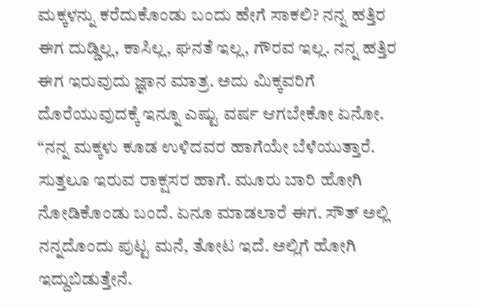ಮಕ್ಕಳನ್ನು ಕರೆದುಕೊಂಡು ಬಂದು ಹೇಗೆ ಸಾಕಲಿ? ನನ್ನ ಹತ್ತಿರ ಈಗ ದುಡ್ಡಿಲ್ಲ, ಕಾಸಿಲ್ಲ, ಘನತೆ ಇಲ್ಲ, ಗೌರವ ಇಲ್ಲ. ನನ್ನ ಹತ್ತಿರ ಈಗ ಇರುವುದು ಜ್ಞಾನ ಮಾತ್ರ. ಅದು ಮಿಕ್ಕವರಿಗೆ ದೊರೆಯುವುದಕ್ಕೆ ಇನ್ನೂ ಎಷ್ಟು ವರ್ಷ ಆಗಬೇಕೋ ಏನೋ.
“ನನ್ನ ಮಕ್ಕಳು ಕೂಡ ಉಳಿದವರ ಹಾಗೆಯೇ ಬೆಳೆಯುತ್ತಾರೆ. ಸುತ್ತಲೂ ಇರುವ ರಾಕ್ಷಸರ ಹಾಗೆ. ಮೂರು ಬಾರಿ ಹೋಗಿ ನೋಡಿಕೊಂಡು ಬಂದೆ. ಏನೂ ಮಾಡಲಾರೆ ಈಗ. ಸೌತ್ ಅಲ್ಲಿ ನನ್ನದೊಂದು ಪುಟ್ಟ ಮನೆ, ತೋಟ ಇದೆ. ಅಲ್ಲಿಗೆ ಹೋಗಿ ಇದ್ದುಬಿಡುತ್ತೇನೆ.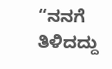“ನನಗೆ ತಿಳಿದದ್ದು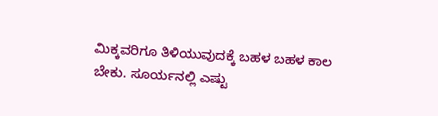ಮಿಕ್ಕವರಿಗೂ ತಿಳಿಯುವುದಕ್ಕೆ ಬಹಳ ಬಹಳ ಕಾಲ ಬೇಕು. ಸೂರ್ಯನಲ್ಲಿ ಎಷ್ಟು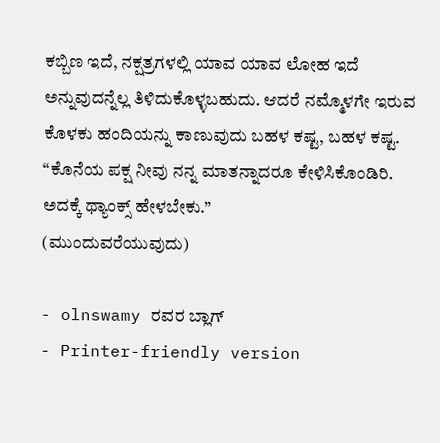ಕಬ್ಬಿಣ ಇದೆ, ನಕ್ಷತ್ರಗಳಲ್ಲಿ ಯಾವ ಯಾವ ಲೋಹ ಇದೆ ಅನ್ನುವುದನ್ನೆಲ್ಲ ತಿಳಿದುಕೊಳ್ಳಬಹುದು. ಆದರೆ ನಮ್ಮೊಳಗೇ ಇರುವ ಕೊಳಕು ಹಂದಿಯನ್ನು ಕಾಣುವುದು ಬಹಳ ಕಷ್ಟ, ಬಹಳ ಕಷ್ಟ.
“ಕೊನೆಯ ಪಕ್ಷ ನೀವು ನನ್ನ ಮಾತನ್ನಾದರೂ ಕೇಳಿಸಿಕೊಂಡಿರಿ. ಅದಕ್ಕೆ ಥ್ಯಾಂಕ್ಸ್ ಹೇಳಬೇಕು.”
(ಮುಂದುವರೆಯುವುದು)

- olnswamy ರವರ ಬ್ಲಾಗ್
- Printer-friendly version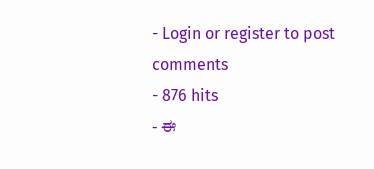- Login or register to post comments
- 876 hits
- ಈ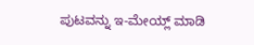ಪುಟವನ್ನು ಇ-ಮೇಯ್ಲ್ ಮಾಡಿ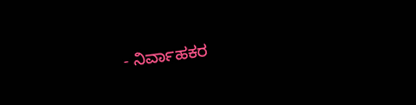- ನಿರ್ವಾಹಕರ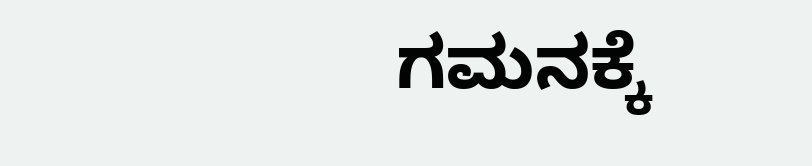ಗಮನಕ್ಕೆ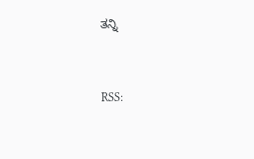ತನ್ನಿ


RSS: